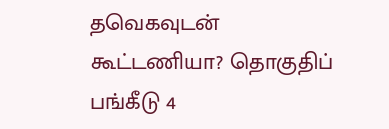தவெகவுடன் கூட்டணியா? தொகுதிப் பங்கீடு 4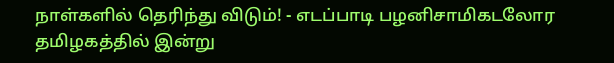நாள்களில் தெரிந்து விடும்! - எடப்பாடி பழனிசாமிகடலோர தமிழகத்தில் இன்று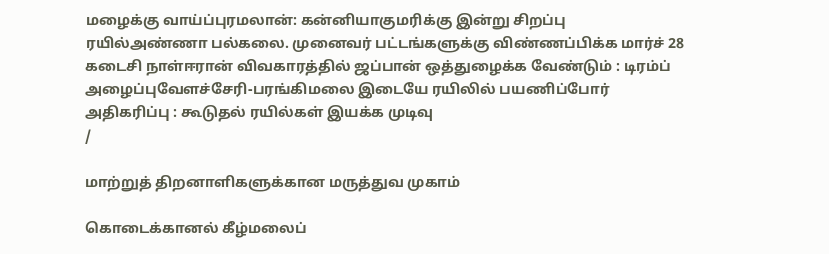மழைக்கு வாய்ப்புரமலான்: கன்னியாகுமரிக்கு இன்று சிறப்பு ரயில்அண்ணா பல்கலை. முனைவர் பட்டங்களுக்கு விண்ணப்பிக்க மார்ச் 28 கடைசி நாள்ஈரான் விவகாரத்தில் ஜப்பான் ஒத்துழைக்க வேண்டும் : டிரம்ப் அழைப்புவேளச்சேரி-பரங்கிமலை இடையே ரயிலில் பயணிப்போர் அதிகரிப்பு : கூடுதல் ரயில்கள் இயக்க முடிவு
/

மாற்றுத் திறனாளிகளுக்கான மருத்துவ முகாம்

கொடைக்கானல் கீழ்மலைப்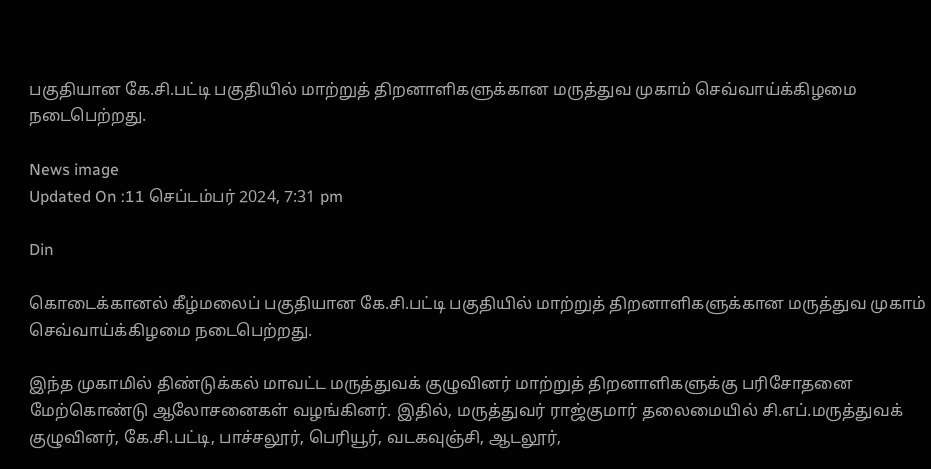பகுதியான கே.சி.பட்டி பகுதியில் மாற்றுத் திறனாளிகளுக்கான மருத்துவ முகாம் செவ்வாய்க்கிழமை நடைபெற்றது.

News image
Updated On :11 செப்டம்பர் 2024, 7:31 pm

Din

கொடைக்கானல் கீழ்மலைப் பகுதியான கே.சி.பட்டி பகுதியில் மாற்றுத் திறனாளிகளுக்கான மருத்துவ முகாம் செவ்வாய்க்கிழமை நடைபெற்றது.

இந்த முகாமில் திண்டுக்கல் மாவட்ட மருத்துவக் குழுவினர் மாற்றுத் திறனாளிகளுக்கு பரிசோதனை மேற்கொண்டு ஆலோசனைகள் வழங்கினர். இதில், மருத்துவர் ராஜ்குமார் தலைமையில் சி.எப்.மருத்துவக் குழுவினர், கே.சி.பட்டி, பாச்சலூர், பெரியூர், வடகவுஞ்சி, ஆடலூர்,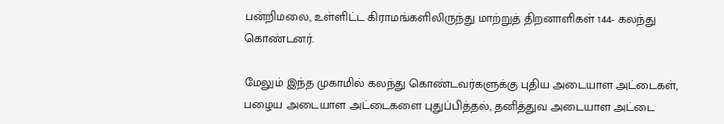பன்றிமலை, உள்ளிட்ட கிராமங்களிலிருந்து மாற்றுத் திறனாளிகள் 144- கலந்து கொண்டனர்.

மேலும் இந்த முகாமில் கலந்து கொண்டவர்களுக்கு புதிய அடையாள அட்டைகள், பழைய அடையாள அட்டைகளை புதுப்பித்தல், தனித்துவ அடையாள அட்டை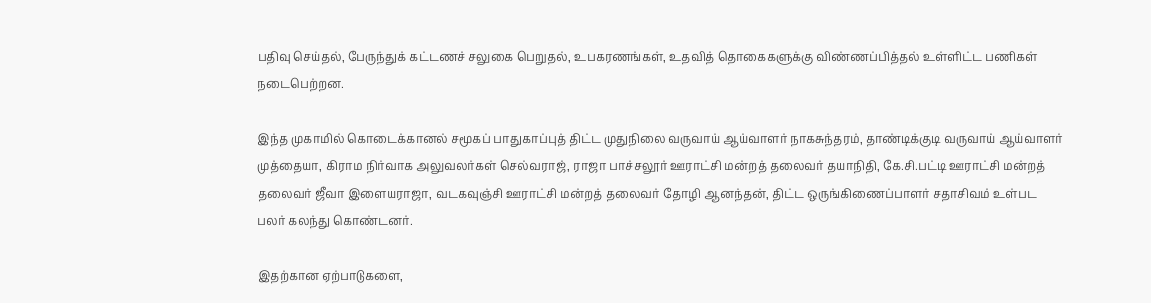பதிவு செய்தல், பேருந்துக் கட்டணச் சலுகை பெறுதல், உபகரணங்கள், உதவித் தொகைகளுக்கு விண்ணப்பித்தல் உள்ளிட்ட பணிகள் நடைபெற்றன.

இந்த முகாமில் கொடைக்கானல் சமூகப் பாதுகாப்புத் திட்ட முதுநிலை வருவாய் ஆய்வாளர் நாகசுந்தரம், தாண்டிக்குடி வருவாய் ஆய்வாளர் முத்தையா, கிராம நிர்வாக அலுவலர்கள் செல்வராஜ், ராஜா பாச்சலூர் ஊராட்சி மன்றத் தலைவர் தயாநிதி, கே.சி.பட்டி ஊராட்சி மன்றத் தலைவர் ஜீவா இளையராஜா, வடகவுஞ்சி ஊராட்சி மன்றத் தலைவர் தோழி ஆனந்தன், திட்ட ஒருங்கிணைப்பாளர் சதாசிவம் உள்பட பலர் கலந்து கொண்டனர்.

இதற்கான ஏற்பாடுகளை,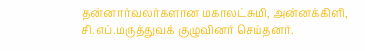தன்னார்வலர்களான மகாலட்சுமி, அன்னக்கிளி, சி.எப்.மருத்துவக் குழுவினர் செய்தனர்.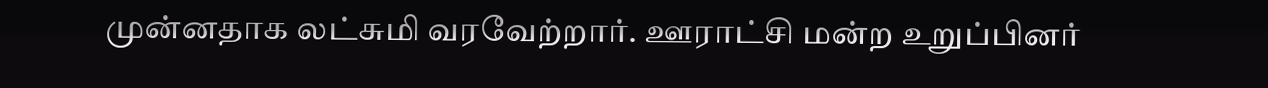முன்னதாக லட்சுமி வரவேற்றார். ஊராட்சி மன்ற உறுப்பினர்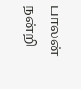பாலன் நன்றி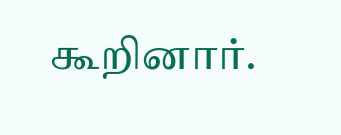கூறினார்.